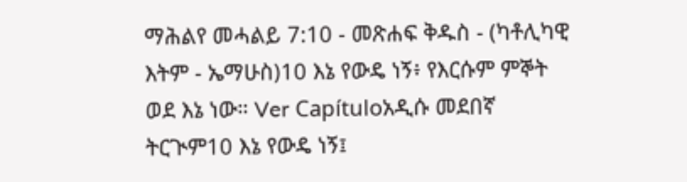ማሕልየ መሓልይ 7:10 - መጽሐፍ ቅዱስ - (ካቶሊካዊ እትም - ኤማሁስ)10 እኔ የውዴ ነኝ፥ የእርሱም ምኞት ወደ እኔ ነው። Ver Capítuloአዲሱ መደበኛ ትርጒም10 እኔ የውዴ ነኝ፤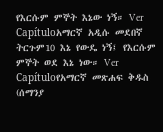የእርሱም ምኞት እኔው ነኝ። Ver Capítuloአማርኛ አዲሱ መደበኛ ትርጉም10 እኔ የውዴ ነኝ፤ የእርሱም ምኞት ወደ እኔ ነው። Ver Capítuloየአማርኛ መጽሐፍ ቅዱስ (ሰማንያ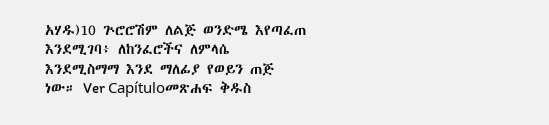አሃዱ)10 ጕሮሮሽም ለልጅ ወንድሜ እየጣፈጠ እንደሚገባ፥ ለከንፈሮችና ለምላሴ እንደሚስማማ እንደ ማለፊያ የወይን ጠጅ ነው። Ver Capítuloመጽሐፍ ቅዱስ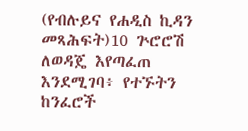(የብሉይና የሐዲስ ኪዳን መጻሕፍት)10 ጕሮሮሽ ለወዳጄ እየጣፈጠ እንደሚገባ፥ የተኙትን ከንፈሮች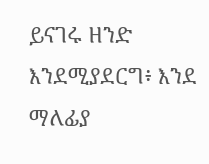ይናገሩ ዘንድ እንደሚያደርግ፥ እንደ ማለፊያ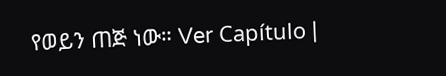የወይን ጠጅ ነው። Ver Capítulo |